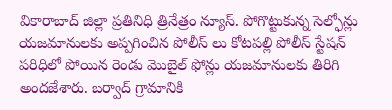వికారాబాద్ జిల్లా ప్రతినిధి త్రినేత్రం న్యూస్. పోగొట్టుకున్న సెల్ఫోన్లు యజమానులకు అప్పగించిన పోలీస్ లు కోటపల్లి పోలీస్ స్టేషన్ పరిధిలో పోయిన రెండు మొబైల్ ఫోన్లు యజమానులకు తిరిగి అందజేశారు. బర్వాద్ గ్రామానికి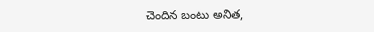చెందిన బంటు అనిత,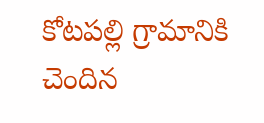కోటపల్లి గ్రామానికి చెందిన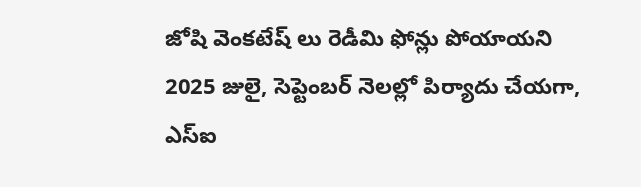జోషి వెంకటేష్ లు రెడీమి ఫోన్లు పోయాయని 2025 జులై, సెప్టెంబర్ నెలల్లో పిర్యాదు చేయగా, ఎస్ఐ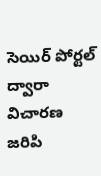సెయిర్ పోర్టల్ ద్వారా విచారణ జరిపి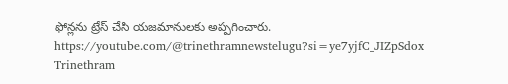ఫోన్లను ట్రేస్ చేసి యజమానులకు అప్పగించారు.
https://youtube.com/@trinethramnewstelugu?si=ye7yjfC_JIZpSdox
Trinethram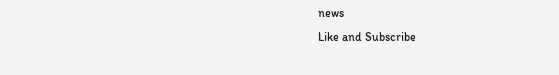news
Like and Subscribe